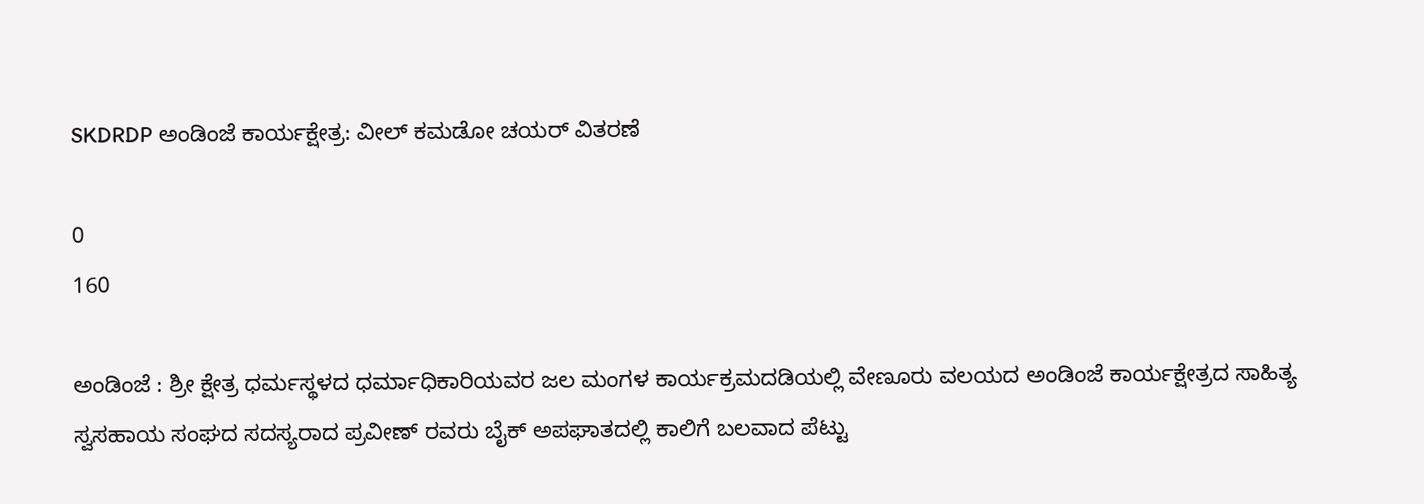SKDRDP ಅಂಡಿಂಜೆ ಕಾರ್ಯಕ್ಷೇತ್ರ: ವೀಲ್ ಕಮಡೋ ಚಯರ್‌ ವಿತರಣೆ

0
160

ಅಂಡಿಂಜೆ : ಶ್ರೀ ಕ್ಷೇತ್ರ ಧರ್ಮಸ್ಥಳದ ಧರ್ಮಾಧಿಕಾರಿಯವರ ಜಲ ಮಂಗಳ ಕಾರ್ಯಕ್ರಮದಡಿಯಲ್ಲಿ ವೇಣೂರು ವಲಯದ ಅಂಡಿಂಜೆ ಕಾರ್ಯಕ್ಷೇತ್ರದ ಸಾಹಿತ್ಯ ಸ್ವಸಹಾಯ ಸಂಘದ ಸದಸ್ಯರಾದ ಪ್ರವೀಣ್ ರವರು ಬೈಕ್ ಅಪಘಾತದಲ್ಲಿ ಕಾಲಿಗೆ ಬಲವಾದ ಪೆಟ್ಟು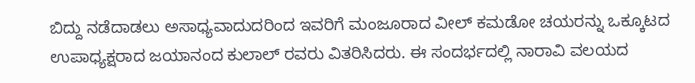ಬಿದ್ದು ನಡೆದಾಡಲು ಅಸಾಧ್ಯವಾದುದರಿಂದ ಇವರಿಗೆ ಮಂಜೂರಾದ ವೀಲ್ ಕಮಡೋ ಚಯರನ್ನು ಒಕ್ಕೂಟದ ಉಪಾಧ್ಯಕ್ಷರಾದ ಜಯಾನಂದ ಕುಲಾಲ್ ರವರು ವಿತರಿಸಿದರು. ಈ ಸಂದರ್ಭದಲ್ಲಿ ನಾರಾವಿ ವಲಯದ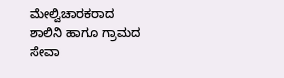ಮೇಲ್ವಿಚಾರಕರಾದ ಶಾಲಿನಿ ಹಾಗೂ ಗ್ರಾಮದ ಸೇವಾ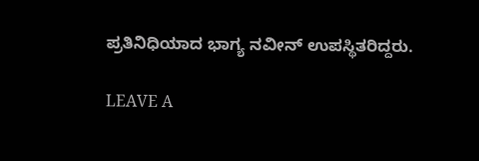ಪ್ರತಿನಿಧಿಯಾದ ಭಾಗ್ಯ ನವೀನ್ ಉಪಸ್ಥಿತರಿದ್ದರು.

LEAVE A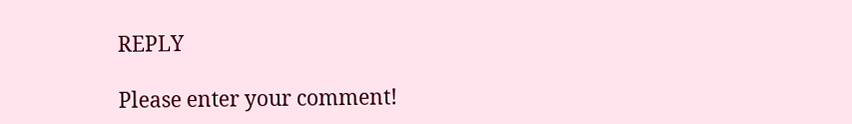REPLY

Please enter your comment!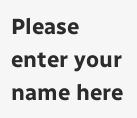Please enter your name here